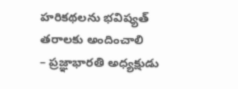హరికథలను భవిష్యత్ తరాలకు అందించాలి
– ప్రజ్ఞాభారతి అధ్యక్షుడు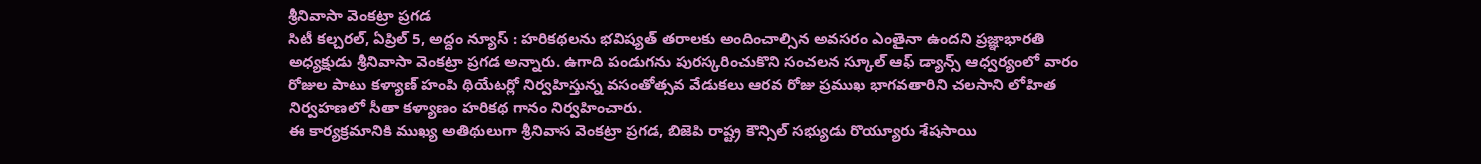శ్రీనివాసా వెంకట్రా ప్రగడ
సిటీ కల్చరల్, ఏప్రిల్ 5, అద్దం న్యూస్ : హరికథలను భవిష్యత్ తరాలకు అందించాల్సిన అవసరం ఎంతైనా ఉందని ప్రజ్ఞాభారతి అధ్యక్షుడు శ్రీనివాసా వెంకట్రా ప్రగడ అన్నారు. ఉగాది పండుగను పురస్కరించుకొని సంచలన స్కూల్ ఆఫ్ డ్యాన్స్ ఆధ్వర్యంలో వారం రోజుల పాటు కళ్యాణ్ హంపి థియేటర్లో నిర్వహిస్తున్న వసంతోత్సవ వేడుకలు ఆరవ రోజు ప్రముఖ భాగవతారిని చలసాని లోహిత నిర్వహణలో సీతా కళ్యాణం హరికథ గానం నిర్వహించారు.
ఈ కార్యక్రమానికి ముఖ్య అతిథులుగా శ్రీనివాస వెంకట్రా ప్రగడ, బిజెపి రాష్ట్ర కౌన్సిల్ సభ్యుడు రొయ్యూరు శేషసాయి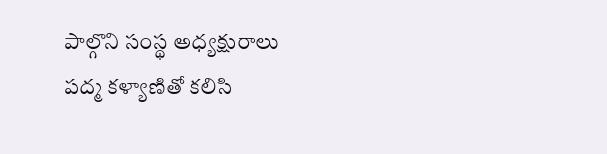పాల్గొని సంస్థ అధ్యక్షురాలు పద్మ కళ్యాణితో కలిసి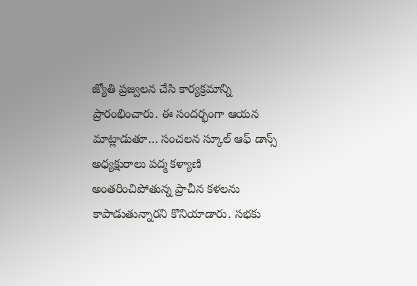జ్యోతి ప్రజ్వలన చేసి కార్యక్రమాన్ని ప్రారంభించారు. ఈ సందర్భంగా ఆయన మాట్లాడుతూ… సంచలన స్కూల్ ఆఫ్ డాన్స్ అధ్యక్షురాలు పద్మ కళ్యాణి అంతరించిపోతున్న ప్రాచీన కళలను కాపాడుతున్నారని కొనియాడారు. సభకు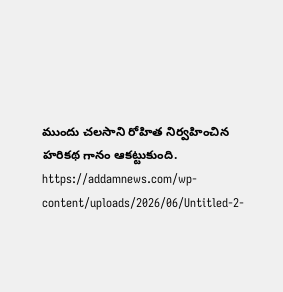ముందు చలసాని రోహిత నిర్వహించిన హరికథ గానం ఆకట్టుకుంది.
https://addamnews.com/wp-content/uploads/2026/06/Untitled-2-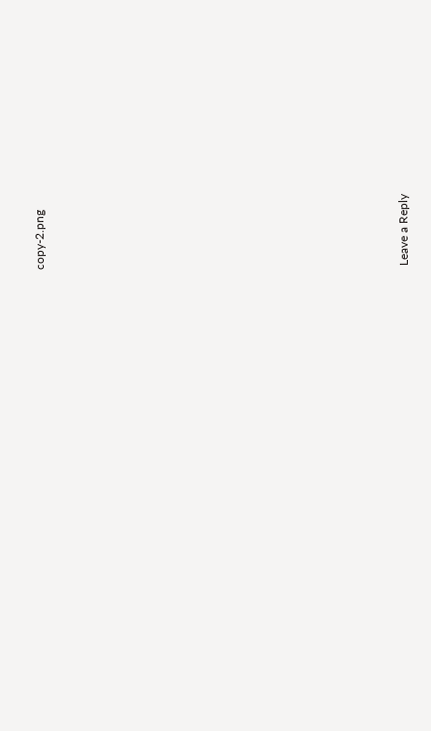copy-2.png















Leave a Reply